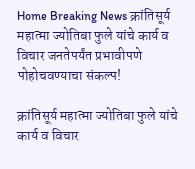Home Breaking News क्रांतिसूर्य महात्मा ज्योतिबा फुले यांचे कार्य व विचार जनतेपर्यंत प्रभावीपणे पोहोचवण्याचा संकल्प!

क्रांतिसूर्य महात्मा ज्योतिबा फुले यांचे कार्य व विचार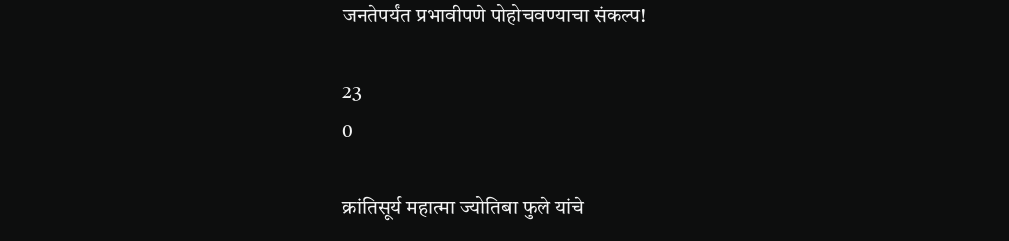जनतेपर्यंत प्रभावीपणे पोहोचवण्याचा संकल्प!

23
0

क्रांतिसूर्य महात्मा ज्योतिबा फुले यांचे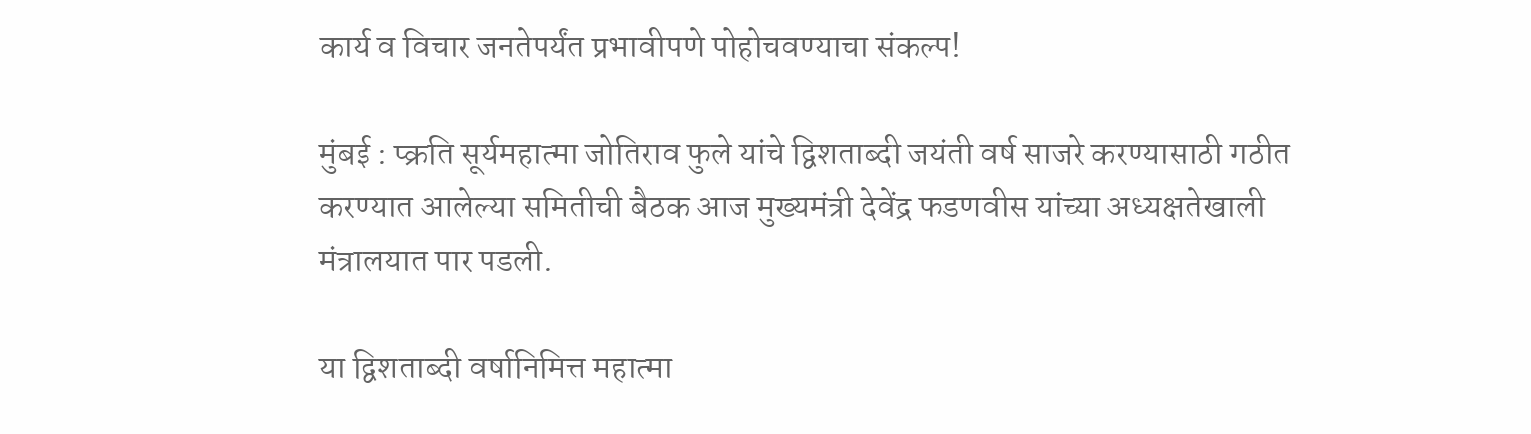कार्य व विचार जनतेपर्यंत प्रभावीपणे पोहोचवण्याचा संकल्प!

मुंबई : प्क्रति सूर्यमहात्मा जोतिराव फुले यांचे द्विशताब्दी जयंती वर्ष साजरे करण्यासाठी गठीत करण्यात आलेल्या समितीची बैठक आज मुख्यमंत्री देवेंद्र फडणवीस यांच्या अध्यक्षतेखाली मंत्रालयात पार पडली.

या द्विशताब्दी वर्षानिमित्त महात्मा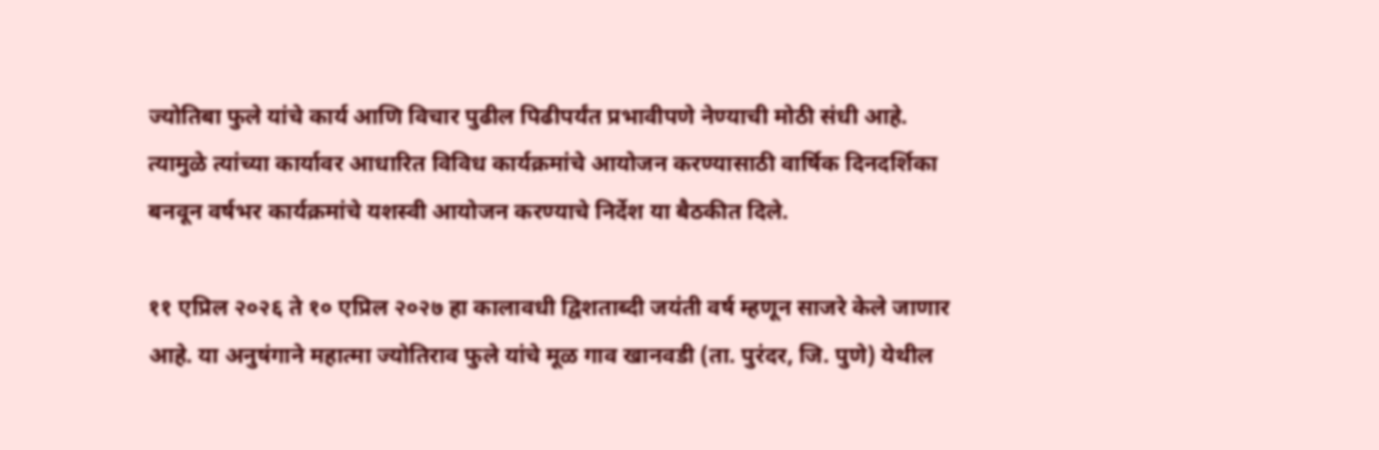ज्योतिबा फुले यांचे कार्य आणि विचार पुढील पिढीपर्यंत प्रभावीपणे नेण्याची मोठी संधी आहे. त्यामुळे त्यांच्या कार्यावर आधारित विविध कार्यक्रमांचे आयोजन करण्यासाठी वार्षिक दिनदर्शिका बनवून वर्षभर कार्यक्रमांचे यशस्वी आयोजन करण्याचे निर्देश या बैठकीत दिले.

११ एप्रिल २०२६ ते १० एप्रिल २०२७ हा कालावधी द्विशताब्दी जयंती वर्ष म्हणून साजरे केले जाणार आहे. या अनुषंगाने महात्मा ज्योतिराव फुले यांचे मूळ गाव खानवडी (ता. पुरंदर, जि. पुणे) येथील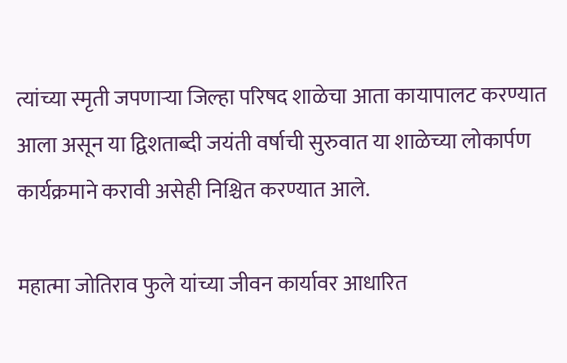त्यांच्या स्मृती जपणाऱ्या जिल्हा परिषद शाळेचा आता कायापालट करण्यात आला असून या द्विशताब्दी जयंती वर्षाची सुरुवात या शाळेच्या लोकार्पण कार्यक्रमाने करावी असेही निश्चित करण्यात आले.

महात्मा जोतिराव फुले यांच्या जीवन कार्यावर आधारित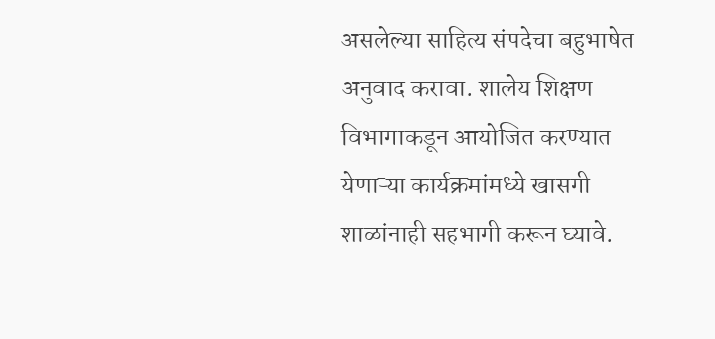असलेल्या साहित्य संपदेचा बहुभाषेत अनुवाद करावा. शालेय शिक्षण विभागाकडून आयोजित करण्यात येणाऱ्या कार्यक्रमांमध्ये खासगी शाळांनाही सहभागी करून घ्यावे.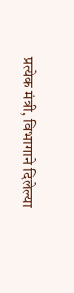प्रत्येक मंत्री, विभागाने दिलेल्या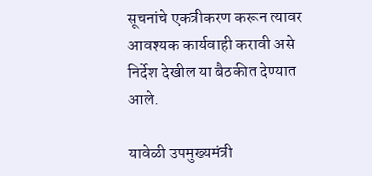सूचनांचे एकत्रीकरण करून त्यावर आवश्यक कार्यवाही करावी असे निर्देश देखील या बैठकीत देण्यात आले.

यावेळी उपमुख्यमंत्री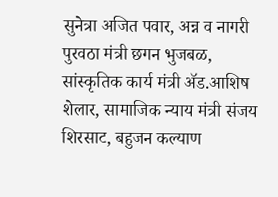सुनेत्रा अजित पवार, अन्न व नागरी पुरवठा मंत्री छगन भुजबळ, सांस्कृतिक कार्य मंत्री ॲड.आशिष शेलार, सामाजिक न्याय मंत्री संजय शिरसाट, बहुजन कल्याण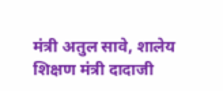मंत्री अतुल सावे, शालेय शिक्षण मंत्री दादाजी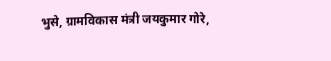भुसे, ग्रामविकास मंत्री जयकुमार गोरे,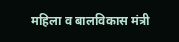महिला व बालविकास मंत्री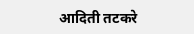आदिती तटकरे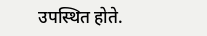उपस्थित होते.